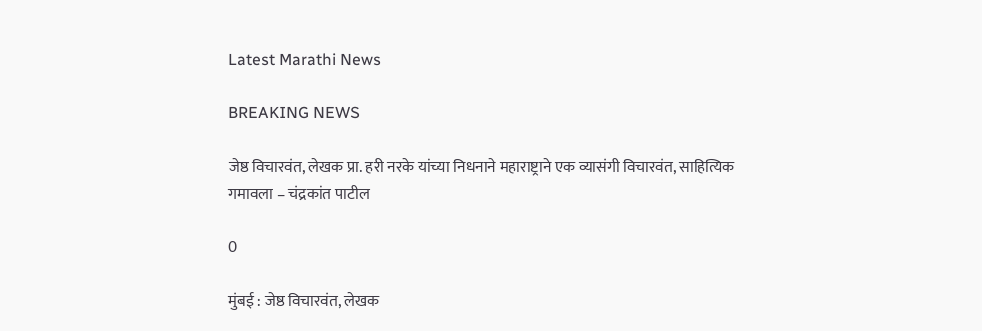Latest Marathi News

BREAKING NEWS

जेष्ठ विचारवंत, लेखक प्रा. हरी नरके यांच्या निधनाने महाराष्ट्राने एक व्यासंगी विचारवंत, साहित्यिक गमावला – चंद्रकांत पाटील

0

मुंबई : जेष्ठ विचारवंत, लेखक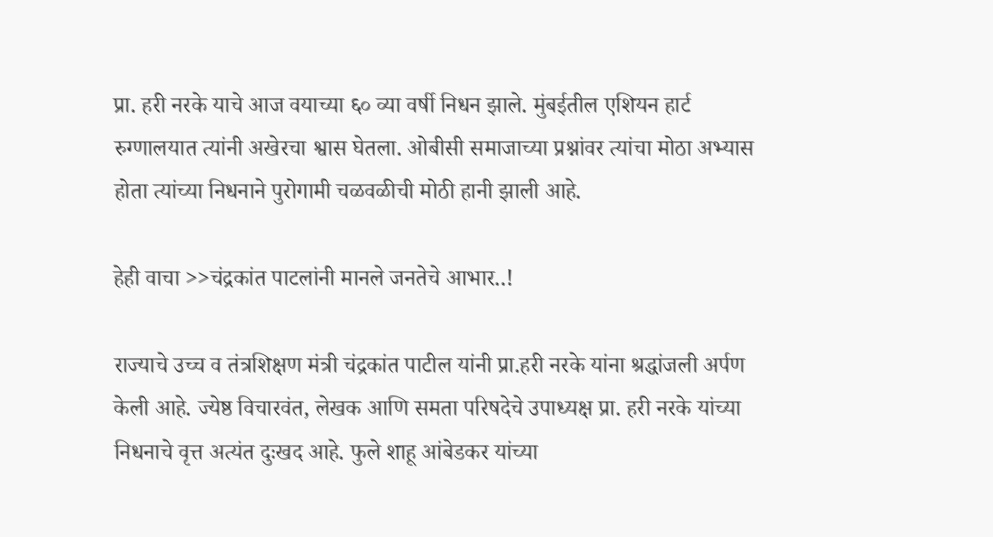प्रा. हरी नरके याचे आज वयाच्या ६० व्या वर्षी निधन झाले. मुंबईतील एशियन हार्ट रुग्णालयात त्यांनी अखेरचा श्वास घेतला. ओबीसी समाजाच्या प्रश्नांवर त्यांचा मोठा अभ्यास होता त्यांच्या निधनाने पुरोगामी चळवळीची मोठी हानी झाली आहे.

हेही वाचा >>चंद्रकांत पाटलांनी मानले जनतेचे आभार..!

राज्याचे उच्च व तंत्रशिक्षण मंत्री चंद्रकांत पाटील यांनी प्रा.हरी नरके यांना श्रद्धांजली अर्पण केली आहे. ज्येष्ठ विचारवंत, लेखक आणि समता परिषदेचे उपाध्यक्ष प्रा. हरी नरके यांच्या निधनाचे वृत्त अत्यंत दुःखद आहे. फुले शाहू आंबेडकर यांच्या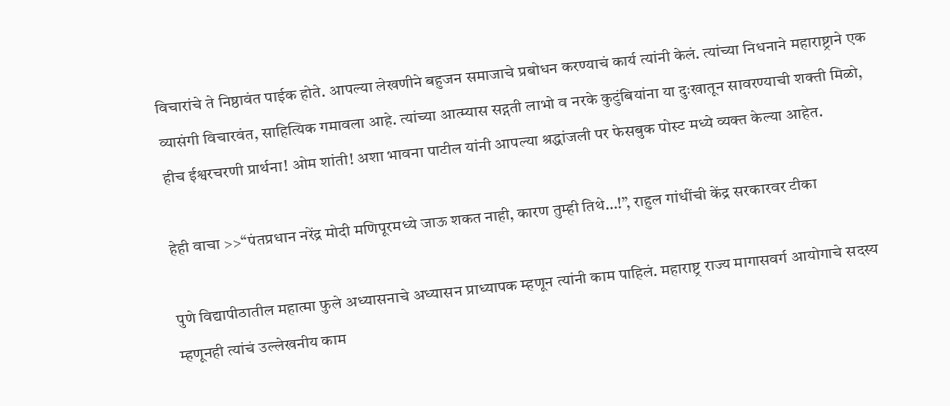विचारांचे ते निष्ठावंत पाईक होते. आपल्या लेखणीने बहुजन समाजाचे प्रबोधन करण्याचं कार्य त्यांनी केलं. त्यांच्या निधनाने महाराष्ट्राने एक व्यासंगी विचारवंत, साहित्यिक गमावला आहे. त्यांच्या आत्म्यास सद्गती लाभो व नरके कुटुंबियांना या दुःखातून सावरण्याची शक्ती मिळो, हीच ईश्वरचरणी प्रार्थना! ओम शांती! अशा भावना पाटील यांनी आपल्या श्रद्धांजली पर फेसबुक पोस्ट मध्ये व्यक्त केल्या आहेत.

हेही वाचा >>“पंतप्रधान नरेंद्र मोदी मणिपूरमध्ये जाऊ शकत नाही, कारण तुम्ही तिथे…!”, राहुल गांधींची केंद्र सरकारवर टीका

पुणे विद्यापीठातील महात्मा फुले अध्यासनाचे अध्यासन प्राध्यापक म्हणून त्यांनी काम पाहिलं. महाराष्ट्र राज्य मागासवर्ग आयोगाचे सदस्य म्हणूनही त्यांचं उल्लेखनीय काम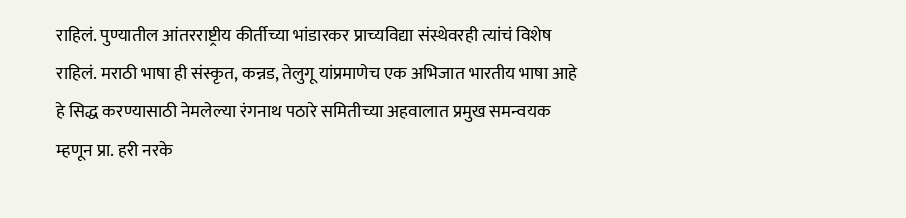राहिलं. पुण्यातील आंतरराष्ट्रीय कीर्तीच्या भांडारकर प्राच्यविद्या संस्थेवरही त्यांचं विशेष राहिलं. मराठी भाषा ही संस्कृत, कन्नड, तेलुगू यांप्रमाणेच एक अभिजात भारतीय भाषा आहे हे सिद्ध करण्यासाठी नेमलेल्या रंगनाथ पठारे समितीच्या अहवालात प्रमुख समन्वयक म्हणून प्रा. हरी नरके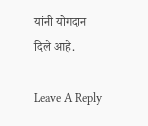यांनी योगदान दिले आहे.

Leave A Reply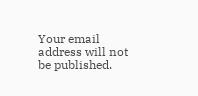Your email address will not be published.